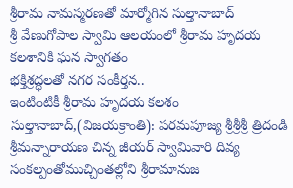శ్రీరామ నామస్మరణతో మార్మోగిన సుల్తానాబాద్
శ్రీ వేణుగోపాల స్వామి ఆలయంలో శ్రీరామ హృదయ కలశానికి ఘన స్వాగతం
భక్తిశ్రద్ధలతో నగర సంకీర్తన..
ఇంటింటికీ శ్రీరామ హృదయ కలశం
సుల్తానాబాద్,(విజయక్రాంతి): పరమపూజ్య శ్రీశ్రీశ్రీ త్రిదండి శ్రీమన్నారాయణ చిన్న జీయర్ స్వామివారి దివ్య సంకల్పంతోముచ్చింతల్లోని శ్రీరామానుజ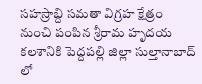సహస్రాబ్ది సమతా విగ్రహ క్షేత్రం నుంచి పంపిన శ్రీరామ హృదయ కలశానికి పెద్దపల్లి జిల్లా సుల్తానాబాద్ లో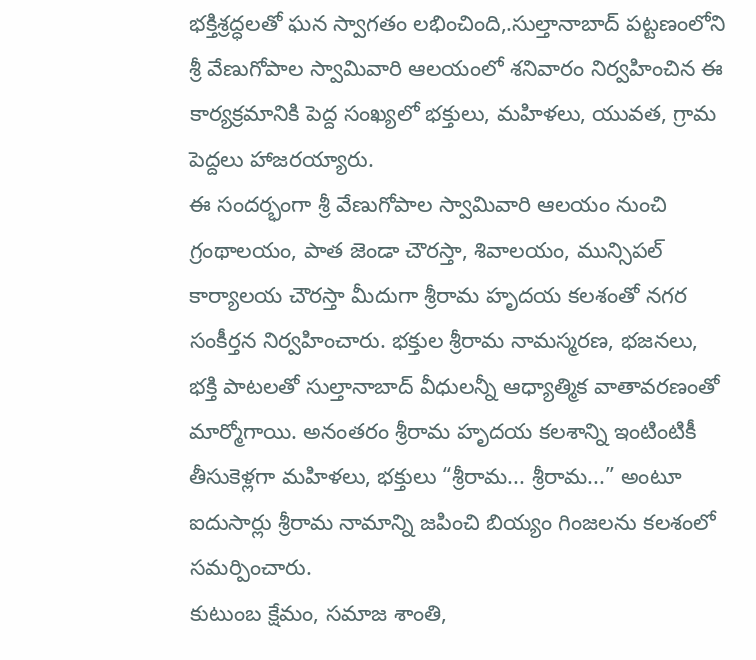భక్తిశ్రద్ధలతో ఘన స్వాగతం లభించింది,.సుల్తానాబాద్ పట్టణంలోని శ్రీ వేణుగోపాల స్వామివారి ఆలయంలో శనివారం నిర్వహించిన ఈ కార్యక్రమానికి పెద్ద సంఖ్యలో భక్తులు, మహిళలు, యువత, గ్రామ పెద్దలు హాజరయ్యారు.
ఈ సందర్భంగా శ్రీ వేణుగోపాల స్వామివారి ఆలయం నుంచి గ్రంథాలయం, పాత జెండా చౌరస్తా, శివాలయం, మున్సిపల్ కార్యాలయ చౌరస్తా మీదుగా శ్రీరామ హృదయ కలశంతో నగర సంకీర్తన నిర్వహించారు. భక్తుల శ్రీరామ నామస్మరణ, భజనలు, భక్తి పాటలతో సుల్తానాబాద్ వీధులన్నీ ఆధ్యాత్మిక వాతావరణంతో మార్మోగాయి. అనంతరం శ్రీరామ హృదయ కలశాన్ని ఇంటింటికీ తీసుకెళ్లగా మహిళలు, భక్తులు “శ్రీరామ... శ్రీరామ...” అంటూ ఐదుసార్లు శ్రీరామ నామాన్ని జపించి బియ్యం గింజలను కలశంలో సమర్పించారు.
కుటుంబ క్షేమం, సమాజ శాంతి,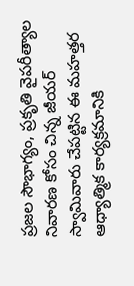ప్రజల సౌభాగ్యం, ప్రకృతి వైపరీత్యాల నివారణ కోసం చిన్న జీయర్ స్వామివారు చేపట్టిన ఈ మహత్తర ఆధ్యాత్మిక కార్యక్రమానికి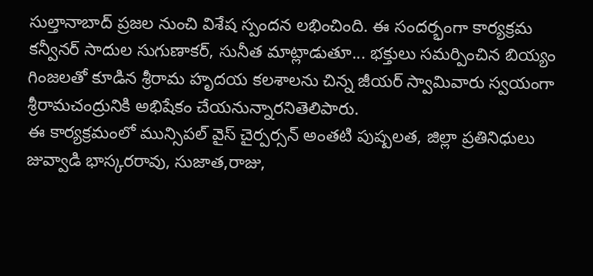సుల్తానాబాద్ ప్రజల నుంచి విశేష స్పందన లభించింది. ఈ సందర్భంగా కార్యక్రమ కన్వీనర్ సాదుల సుగుణాకర్, సునీత మాట్లాడుతూ... భక్తులు సమర్పించిన బియ్యం గింజలతో కూడిన శ్రీరామ హృదయ కలశాలను చిన్న జీయర్ స్వామివారు స్వయంగా శ్రీరామచంద్రునికి అభిషేకం చేయనున్నారనితెలిపారు.
ఈ కార్యక్రమంలో మున్సిపల్ వైస్ చైర్పర్సన్ అంతటి పుష్పలత, జిల్లా ప్రతినిధులు జువ్వాడి భాస్కరరావు, సుజాత,రాజు,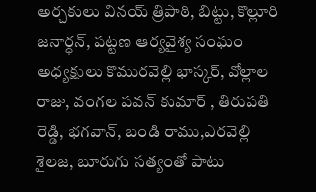అర్చకులు వినయ్ త్రిపాఠి, బిట్టు, కొల్లూరి జనార్ధన్, పట్టణ ఆర్యవైశ్య సంఘం అధ్యక్షులు కొమురవెల్లి భాస్కర్, వోల్లాల రాజు, వంగల పవన్ కుమార్ , తిరుపతి రెడ్డి, భగవాన్, బండి రాము,ఎరవెల్లి శైలజ, బూరుగు సత్యంతో పాటు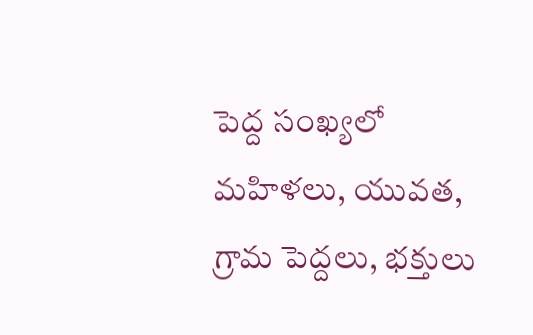పెద్ద సంఖ్యలో మహిళలు, యువత, గ్రామ పెద్దలు, భక్తులు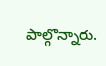పాల్గొన్నారు.